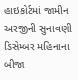હાઇકોર્ટમાં જામીન અરજીની સુનાવણી ડિસેમ્બર મહિનાના બીજા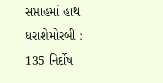સપ્તાહમાં હાથ ધરાશેમોરબી : 135 નિર્દોષ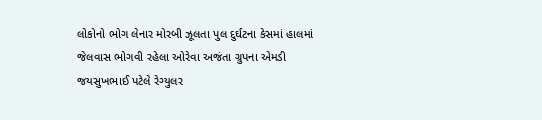લોકોનો ભોગ લેનાર મોરબી ઝૂલતા પુલ દુર્ઘટના કેસમાં હાલમાં જેલવાસ ભોગવી રહેલા ઓરેવા અજંતા ગ્રુપના એમડી જયસુખભાઈ પટેલે રેગ્યુલર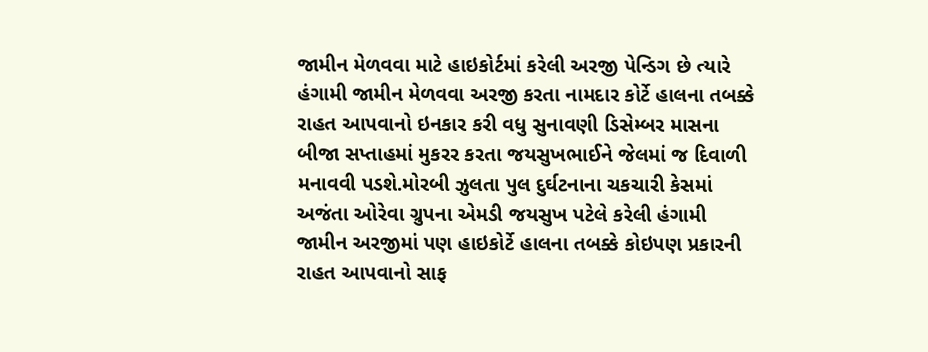જામીન મેળવવા માટે હાઇકોર્ટમાં કરેલી અરજી પેન્ડિગ છે ત્યારે હંગામી જામીન મેળવવા અરજી કરતા નામદાર કોર્ટે હાલના તબક્કે રાહત આપવાનો ઇનકાર કરી વધુ સુનાવણી ડિસેમ્બર માસના બીજા સપ્તાહમાં મુકરર કરતા જયસુખભાઈને જેલમાં જ દિવાળી મનાવવી પડશે.મોરબી ઝુલતા પુલ દુર્ઘટનાના ચકચારી કેસમાં અજંતા ઓરેવા ગ્રુપના એમડી જયસુખ પટેલે કરેલી હંગામી જામીન અરજીમાં પણ હાઇકોર્ટે હાલના તબક્કે કોઇપણ પ્રકારની રાહત આપવાનો સાફ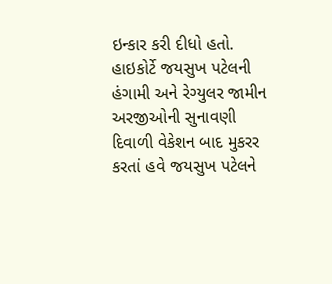ઇન્કાર કરી દીધો હતો. હાઇકોર્ટે જયસુખ પટેલની હંગામી અને રેગ્યુલર જામીન અરજીઓની સુનાવણી દિવાળી વેકેશન બાદ મુકરર કરતાં હવે જયસુખ પટેલને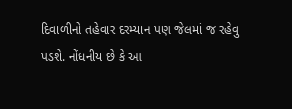દિવાળીનો તહેવાર દરમ્યાન પણ જેલમાં જ રહેવુ પડશે. નોંધનીય છે કે આ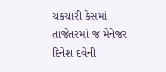ચકચારી કેસમાં તાજેતરમાં જ મેનેજર દિનેશ દવેની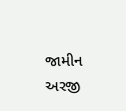જામીન અરજી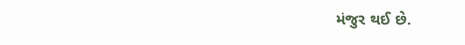મંજુર થઈ છે.